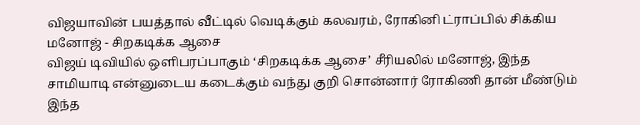விஜயாவின் பயத்தால் வீட்டில் வெடிக்கும் கலவரம், ரோகினி ட்ராப்பில் சிக்கிய மனோஜ் - சிறகடிக்க ஆசை
விஜய் டிவியில் ஒளிபரப்பாகும் ‘சிறகடிக்க ஆசை’ சீரியலில் மனோஜ், இந்த சாமியாடி என்னுடைய கடைக்கும் வந்து குறி சொன்னார் ரோகிணி தான் மீண்டும் இந்த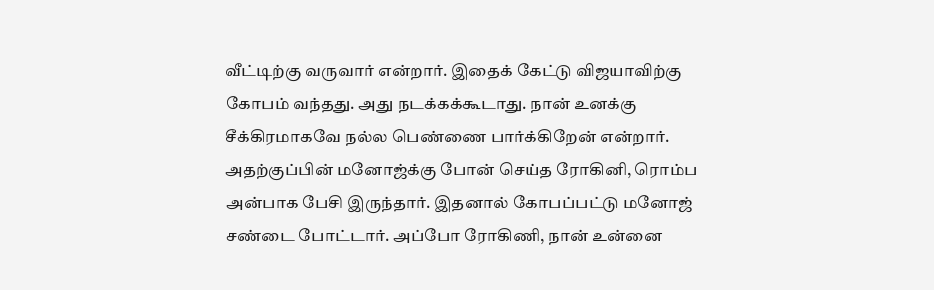வீட்டிற்கு வருவார் என்றார். இதைக் கேட்டு விஜயாவிற்கு கோபம் வந்தது. அது நடக்கக்கூடாது. நான் உனக்கு சீக்கிரமாகவே நல்ல பெண்ணை பார்க்கிறேன் என்றார். அதற்குப்பின் மனோஜ்க்கு போன் செய்த ரோகினி, ரொம்ப அன்பாக பேசி இருந்தார். இதனால் கோபப்பட்டு மனோஜ் சண்டை போட்டார். அப்போ ரோகிணி, நான் உன்னை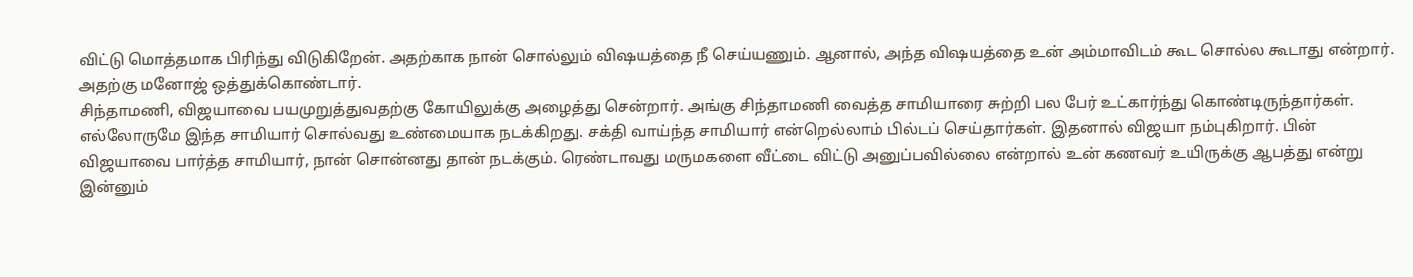விட்டு மொத்தமாக பிரிந்து விடுகிறேன். அதற்காக நான் சொல்லும் விஷயத்தை நீ செய்யணும். ஆனால், அந்த விஷயத்தை உன் அம்மாவிடம் கூட சொல்ல கூடாது என்றார். அதற்கு மனோஜ் ஒத்துக்கொண்டார்.
சிந்தாமணி, விஜயாவை பயமுறுத்துவதற்கு கோயிலுக்கு அழைத்து சென்றார். அங்கு சிந்தாமணி வைத்த சாமியாரை சுற்றி பல பேர் உட்கார்ந்து கொண்டிருந்தார்கள். எல்லோருமே இந்த சாமியார் சொல்வது உண்மையாக நடக்கிறது. சக்தி வாய்ந்த சாமியார் என்றெல்லாம் பில்டப் செய்தார்கள். இதனால் விஜயா நம்புகிறார். பின் விஜயாவை பார்த்த சாமியார், நான் சொன்னது தான் நடக்கும். ரெண்டாவது மருமகளை வீட்டை விட்டு அனுப்பவில்லை என்றால் உன் கணவர் உயிருக்கு ஆபத்து என்று இன்னும்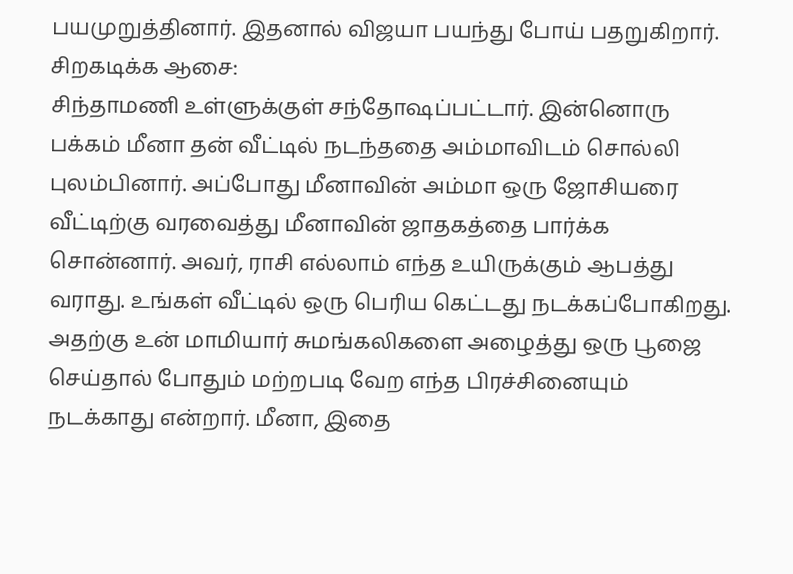பயமுறுத்தினார். இதனால் விஜயா பயந்து போய் பதறுகிறார்.
சிறகடிக்க ஆசை:
சிந்தாமணி உள்ளுக்குள் சந்தோஷப்பட்டார். இன்னொரு பக்கம் மீனா தன் வீட்டில் நடந்ததை அம்மாவிடம் சொல்லி புலம்பினார். அப்போது மீனாவின் அம்மா ஒரு ஜோசியரை வீட்டிற்கு வரவைத்து மீனாவின் ஜாதகத்தை பார்க்க சொன்னார். அவர், ராசி எல்லாம் எந்த உயிருக்கும் ஆபத்து வராது. உங்கள் வீட்டில் ஒரு பெரிய கெட்டது நடக்கப்போகிறது. அதற்கு உன் மாமியார் சுமங்கலிகளை அழைத்து ஒரு பூஜை செய்தால் போதும் மற்றபடி வேற எந்த பிரச்சினையும் நடக்காது என்றார். மீனா, இதை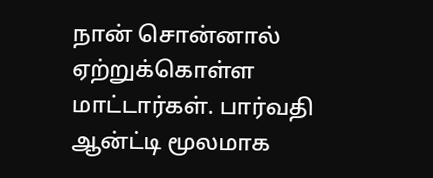நான் சொன்னால் ஏற்றுக்கொள்ள மாட்டார்கள். பார்வதி ஆன்ட்டி மூலமாக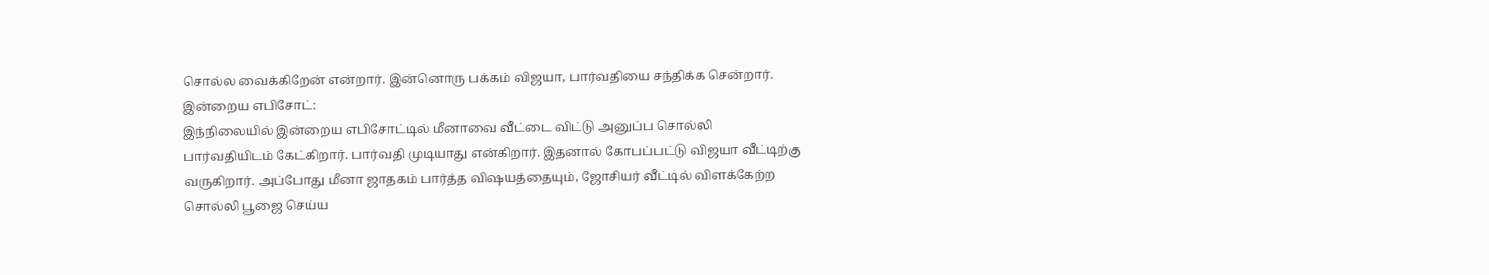சொல்ல வைக்கிறேன் என்றார். இன்னொரு பக்கம் விஜயா, பார்வதியை சந்திக்க சென்றார்.
இன்றைய எபிசோட்:
இந்நிலையில் இன்றைய எபிசோட்டில் மீனாவை வீட்டை விட்டு அனுப்ப சொல்லி பார்வதியிடம் கேட்கிறார். பார்வதி முடியாது என்கிறார். இதனால் கோபப்பட்டு விஜயா வீட்டிற்கு வருகிறார். அப்போது மீனா ஜாதகம் பார்த்த விஷயத்தையும், ஜோசியர் வீட்டில் விளக்கேற்ற சொல்லி பூஜை செய்ய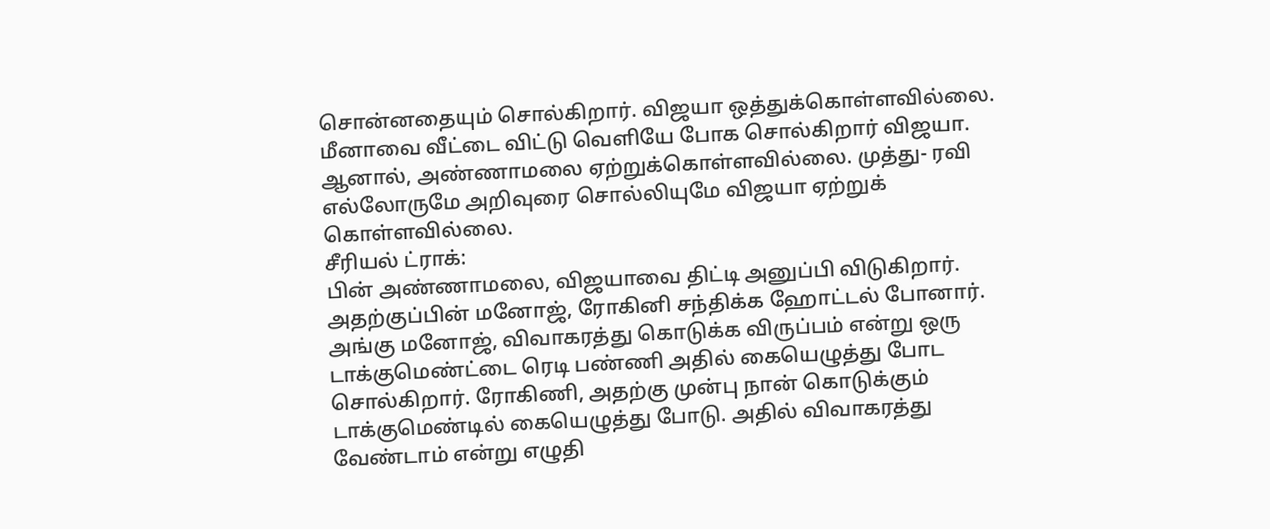சொன்னதையும் சொல்கிறார். விஜயா ஒத்துக்கொள்ளவில்லை. மீனாவை வீட்டை விட்டு வெளியே போக சொல்கிறார் விஜயா. ஆனால், அண்ணாமலை ஏற்றுக்கொள்ளவில்லை. முத்து- ரவி எல்லோருமே அறிவுரை சொல்லியுமே விஜயா ஏற்றுக் கொள்ளவில்லை.
சீரியல் ட்ராக்:
பின் அண்ணாமலை, விஜயாவை திட்டி அனுப்பி விடுகிறார். அதற்குப்பின் மனோஜ், ரோகினி சந்திக்க ஹோட்டல் போனார். அங்கு மனோஜ், விவாகரத்து கொடுக்க விருப்பம் என்று ஒரு டாக்குமெண்ட்டை ரெடி பண்ணி அதில் கையெழுத்து போட சொல்கிறார். ரோகிணி, அதற்கு முன்பு நான் கொடுக்கும் டாக்குமெண்டில் கையெழுத்து போடு. அதில் விவாகரத்து வேண்டாம் என்று எழுதி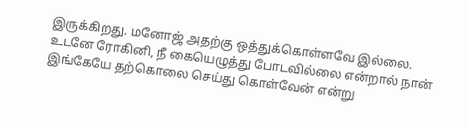இருக்கிறது. மனோஜ் அதற்கு ஒத்துக்கொள்ளவே இல்லை. உடனே ரோகினி, நீ கையெழுத்து போடவில்லை என்றால் நான் இங்கேயே தற்கொலை செய்து கொள்வேன் என்று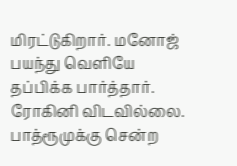மிரட்டுகிறார். மனோஜ் பயந்து வெளியே தப்பிக்க பார்த்தார். ரோகினி விடவில்லை. பாத்ரூமுக்கு சென்ற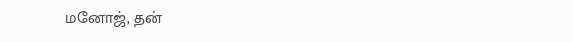மனோஜ், தன்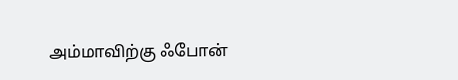அம்மாவிற்கு ஃபோன்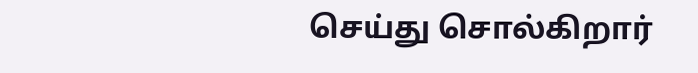செய்து சொல்கிறார்